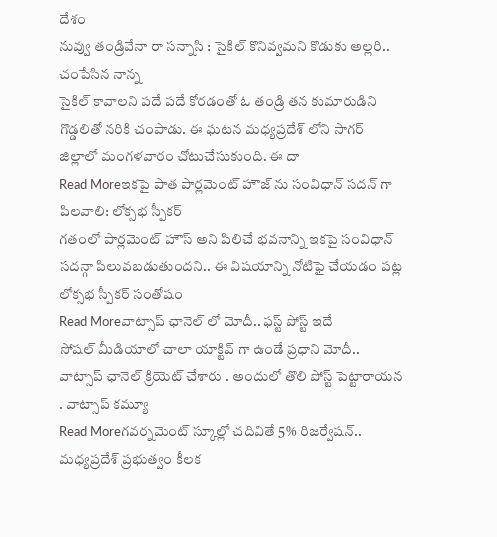దేశం
నువ్వు తండ్రివేనా రా సన్నాసి : సైకిల్ కొనివ్వమని కొడుకు అల్లరి.. చంపేసిన నాన్న
సైకిల్ కావాలని పదే పదే కోరడంతో ఓ తండ్రి తన కుమారుడిని గొడ్డలితో నరికి చంపాడు. ఈ ఘటన మధ్యప్రదేశ్ లోని సాగర్ జిల్లాలో మంగళవారం చోటుచేసుకుంది. ఈ దా
Read Moreఇకపై పాత పార్లమెంట్ హౌజ్ ను సంవిధాన్ సదన్ గా పిలవాలి: లోక్సభ స్పీకర్
గతంలో పార్లమెంట్ హౌస్ అని పిలిచే భవనాన్ని ఇకపై సంవిధాన్ సదన్గా పిలువబడుతుందని.. ఈ విషయాన్ని నోటిఫై చేయడం పట్ల లోక్సభ స్పీకర్ సంతోషం
Read Moreవాట్సాప్ ఛానెల్ లో మోదీ.. ఫస్ట్ పోస్ట్ ఇదే
సోషల్ మీడియాలో చాలా యాక్టివ్ గా ఉండే ప్రధాని మోదీ.. వాట్సాప్ ఛానెల్ క్రియెట్ చేశారు . అందులో తొలి పోస్ట్ పెట్టారాయన . వాట్సాప్ కమ్యూ
Read Moreగవర్నమెంట్ స్కూల్లో చదివితే 5% రిజర్వేషన్.. మధ్యప్రదేశ్ ప్రభుత్వం కీలక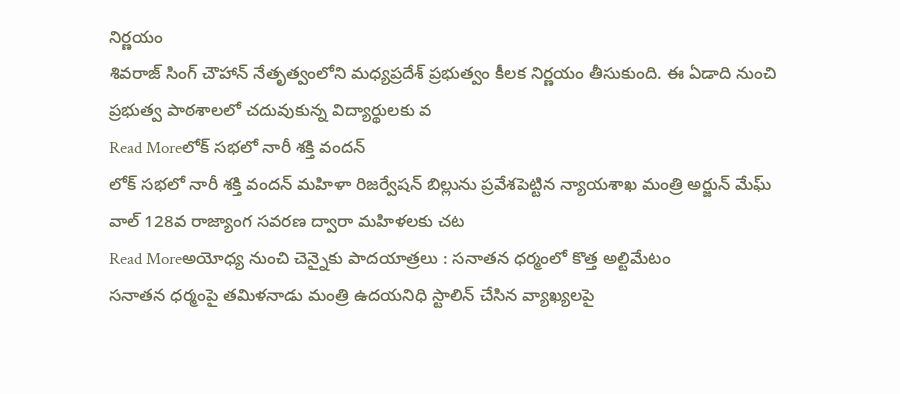నిర్ణయం
శివరాజ్ సింగ్ చౌహాన్ నేతృత్వంలోని మధ్యప్రదేశ్ ప్రభుత్వం కీలక నిర్ణయం తీసుకుంది. ఈ ఏడాది నుంచి ప్రభుత్వ పాఠశాలలో చదువుకున్న విద్యార్థులకు వ
Read Moreలోక్ సభలో నారీ శక్తి వందన్
లోక్ సభలో నారీ శక్తి వందన్ మహిళా రిజర్వేషన్ బిల్లును ప్రవేశపెట్టిన న్యాయశాఖ మంత్రి అర్జున్ మేఘ్ వాల్ 128వ రాజ్యాంగ సవరణ ద్వారా మహిళలకు చట
Read Moreఅయోధ్య నుంచి చెన్నైకు పాదయాత్రలు : సనాతన ధర్మంలో కొత్త అల్టిమేటం
సనాతన ధర్మంపై తమిళనాడు మంత్రి ఉదయనిధి స్టాలిన్ చేసిన వ్యాఖ్యలపై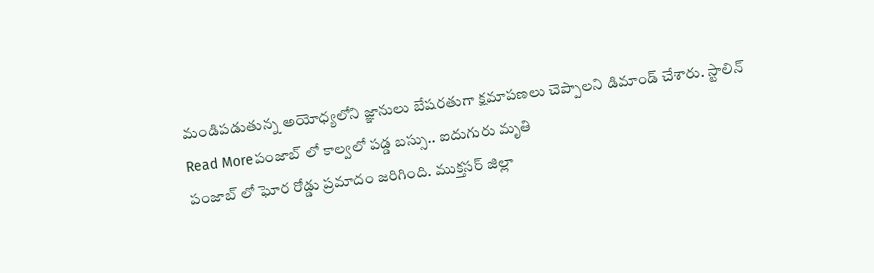మండిపడుతున్న అయోధ్యలోని జ్ఞానులు బేషరతుగా క్షమాపణలు చెప్పాలని డిమాండ్ చేశారు. స్టాలిన్
Read Moreపంజాబ్ లో కాల్వలో పడ్డ బస్సు.. ఐదుగురు మృతి
పంజాబ్ లో ఘోర రోడ్డు ప్రమాదం జరిగింది. ముక్తసర్ జిల్లా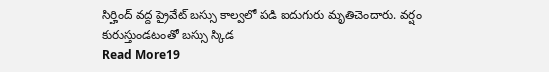సిర్హింద్ వద్ద ప్రైవేట్ బస్సు కాల్వలో పడి ఐదుగురు మృతిచెందారు. వర్షం కురుస్తుండటంతో బస్సు స్కిడ
Read More19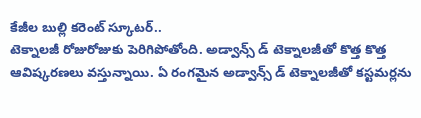కేజీల బుల్లి కరెంట్ స్కూటర్..
టెక్నాలజీ రోజురోజుకు పెరిగిపోతోంది. అడ్వాన్స్ డ్ టెక్నాలజీతో కొత్త కొత్త ఆవిష్కరణలు వస్తున్నాయి. ఏ రంగమైన అడ్వాన్స్ డ్ టెక్నాలజీతో కస్టమర్లను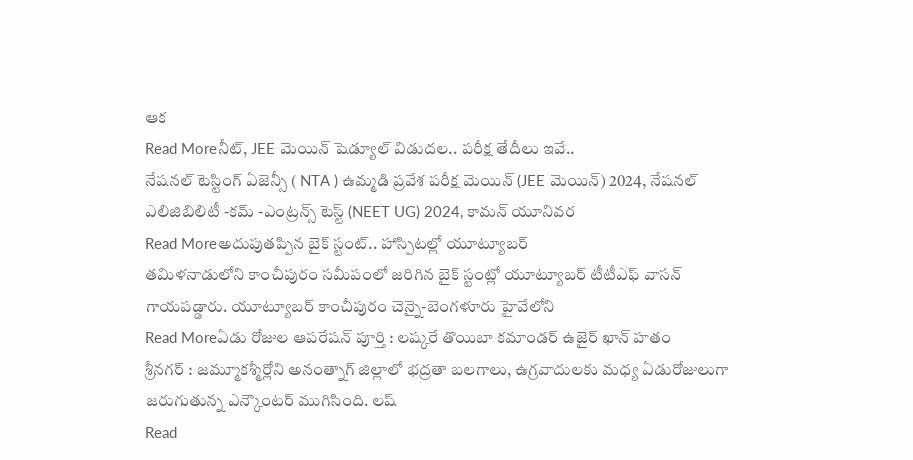ఆక
Read Moreనీట్, JEE మెయిన్ షెడ్యూల్ విడుదల.. పరీక్ష తేదీలు ఇవే..
నేషనల్ టెస్టింగ్ ఏజెన్సీ ( NTA ) ఉమ్మడి ప్రవేశ పరీక్ష మెయిన్ (JEE మెయిన్) 2024, నేషనల్ ఎలిజిబిలిటీ -కమ్ -ఎంట్రన్స్ టెస్ట్ (NEET UG) 2024, కామన్ యూనివర
Read Moreఅదుపుతప్పిన బైక్ స్టంట్.. హాస్పిటల్లో యూట్యూబర్
తమిళనాడులోని కాంచీపురం సమీపంలో జరిగిన బైక్ స్టంట్లో యూట్యూబర్ టీటీఎఫ్ వాసన్ గాయపడ్డారు. యూట్యూబర్ కాంచీపురం చెన్నై-బెంగళూరు హైవేలోని
Read Moreఏడు రోజుల ఆపరేషన్ పూర్తి : లష్కరే తొయిబా కమాండర్ ఉజైర్ ఖాన్ హతం
శ్రీనగర్ : జమ్మూకశ్మీర్లోని అనంత్నాగ్ జిల్లాలో భద్రతా బలగాలు, ఉగ్రవాదులకు మధ్య ఏడురోజులుగా జరుగుతున్న ఎన్కౌంటర్ ముగిసింది. లష్
Read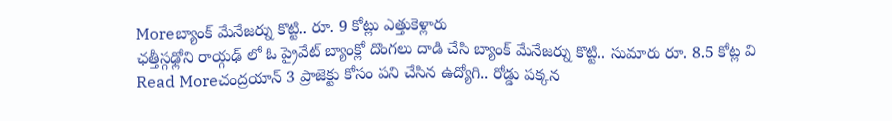Moreబ్యాంక్ మేనేజర్ను కొట్టి.. రూ. 9 కోట్లు ఎత్తుకెళ్లారు
ఛత్తీస్గఢ్లోని రాయ్గఢ్ లో ఓ ప్రైవేట్ బ్యాంక్లో దొంగలు దాడి చేసి బ్యాంక్ మేనేజర్ను కొట్టి.. సుమారు రూ. 8.5 కోట్ల వి
Read Moreచంద్రయాన్ 3 ప్రాజెక్టు కోసం పని చేసిన ఉద్యోగి.. రోడ్డు పక్కన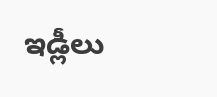ఇడ్లీలు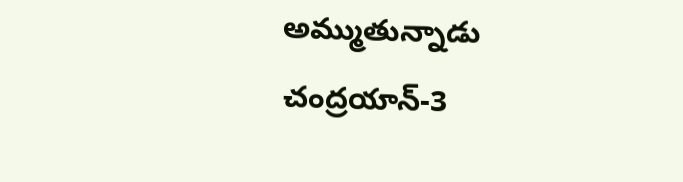అమ్ముతున్నాడు
చంద్రయాన్-3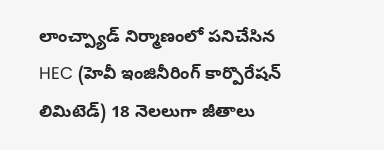లాంచ్ప్యాడ్ నిర్మాణంలో పనిచేసిన HEC (హెవీ ఇంజినీరింగ్ కార్పొరేషన్ లిమిటెడ్) 18 నెలలుగా జీతాలు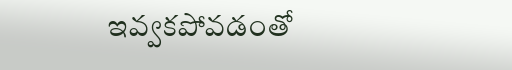ఇవ్వకపోవడంతో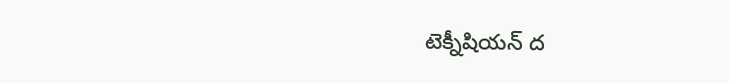టెక్నీషియన్ ద